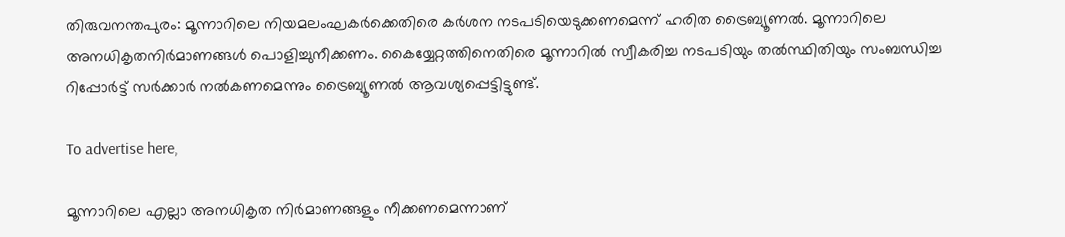തിരുവനന്തപുരം: മൂന്നാറിലെ നിയമലംഘകര്‍ക്കെതിരെ കര്‍ശന നടപടിയെടുക്കണമെന്ന് ഹരിത ട്രൈബ്യൂണല്‍. മൂന്നാറിലെ അനധികൃതനിര്‍മാണങ്ങള്‍ പൊളിച്ചുനീക്കണം. കൈയ്യേറ്റത്തിനെതിരെ മൂന്നാറില്‍ സ്വീകരിച്ച നടപടിയും തല്‍സ്ഥിതിയും സംബന്ധിച്ച റിപ്പോര്‍ട്ട് സര്‍ക്കാര്‍ നല്‍കണമെന്നും ട്രൈബ്യൂണല്‍ ആവശ്യപ്പെട്ടിട്ടുണ്ട്.

To advertise here,

മൂന്നാറിലെ എല്ലാ അനധികൃത നിര്‍മാണങ്ങളും നീക്കണമെന്നാണ്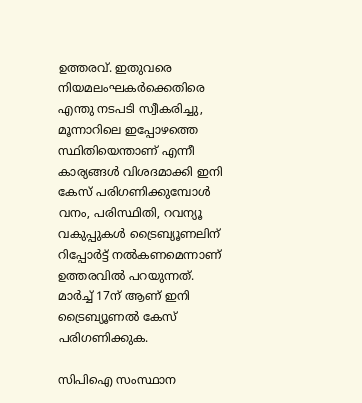ഉത്തരവ്. ഇതുവരെ നിയമലംഘകര്‍ക്കെതിരെ എന്തു നടപടി സ്വീകരിച്ചു, മൂന്നാറിലെ ഇപ്പോഴത്തെ സ്ഥിതിയെന്താണ് എന്നീ കാര്യങ്ങള്‍ വിശദമാക്കി ഇനി കേസ് പരിഗണിക്കുമ്പോള്‍ വനം, പരിസ്ഥിതി, റവന്യൂ വകുപ്പുകള്‍ ട്രൈബ്യൂണലിന് റിപ്പോര്‍ട്ട് നല്‍കണമെന്നാണ് ഉത്തരവില്‍ പറയുന്നത്. മാര്‍ച്ച് 17ന് ആണ് ഇനി ട്രൈബ്യൂണല്‍ കേസ് പരിഗണിക്കുക.

സിപിഐ സംസ്ഥാന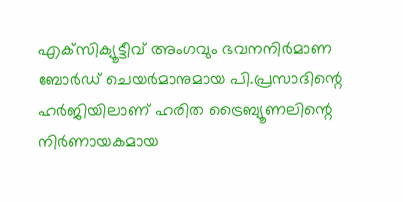എക്‌സിക്യൂട്ടീവ് അംഗവും ഭവനനിര്‍മാണ ബോര്‍ഡ് ചെയര്‍മാനുമായ പി.പ്രസാദിന്റെ ഹര്‍ജിയിലാണ് ഹരിത ട്രൈബ്യൂണലിന്റെ നിര്‍ണായകമായ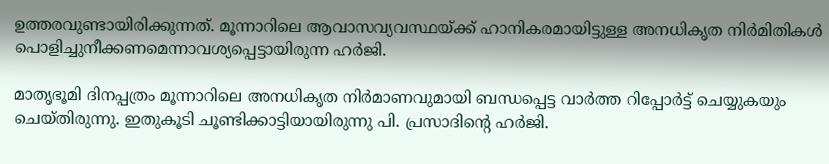ഉത്തരവുണ്ടായിരിക്കുന്നത്. മൂന്നാറിലെ ആവാസവ്യവസ്ഥയ്ക്ക് ഹാനികരമായിട്ടുള്ള അനധികൃത നിര്‍മിതികള്‍ പൊളിച്ചുനീക്കണമെന്നാവശ്യപ്പെട്ടായിരുന്ന ഹര്‍ജി.

മാതൃഭൂമി ദിനപ്പത്രം മൂന്നാറിലെ അനധികൃത നിര്‍മാണവുമായി ബന്ധപ്പെട്ട വാര്‍ത്ത റിപ്പോര്‍ട്ട് ചെയ്യുകയും ചെയ്തിരുന്നു. ഇതുകൂടി ചൂണ്ടിക്കാട്ടിയായിരുന്നു പി. പ്രസാദിന്റെ ഹര്‍ജി.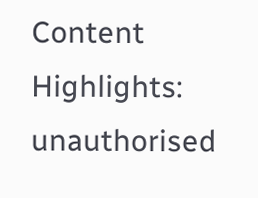Content Highlights: unauthorised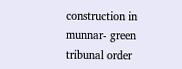construction in munnar- green tribunal order